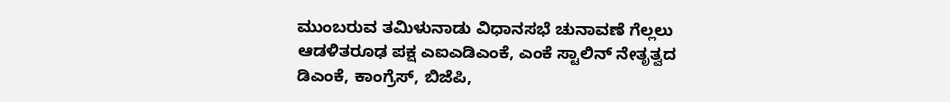ಮುಂಬರುವ ತಮಿಳುನಾಡು ವಿಧಾನಸಭೆ ಚುನಾವಣೆ ಗೆಲ್ಲಲು ಆಡಳಿತರೂಢ ಪಕ್ಷ ಎಐಎಡಿಎಂಕೆ, ಎಂಕೆ ಸ್ಟಾಲಿನ್ ನೇತೃತ್ವದ ಡಿಎಂಕೆ, ಕಾಂಗ್ರೆಸ್, ಬಿಜೆಪಿ,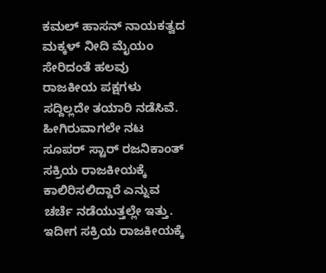ಕಮಲ್ ಹಾಸನ್ ನಾಯಕತ್ವದ ಮಕ್ಕಳ್ ನೀದಿ ಮೈಯಂ ಸೇರಿದಂತೆ ಹಲವು ರಾಜಕೀಯ ಪಕ್ಷಗಳು ಸದ್ದಿಲ್ಲದೇ ತಯಾರಿ ನಡೆಸಿವೆ. ಹೀಗಿರುವಾಗಲೇ ನಟ ಸೂಪರ್ ಸ್ಟಾರ್ ರಜನಿಕಾಂತ್ ಸಕ್ರಿಯ ರಾಜಕೀಯಕ್ಕೆ ಕಾಲಿರಿಸಲಿದ್ದಾರೆ ಎನ್ನುವ ಚರ್ಚೆ ನಡೆಯುತ್ತಲ್ಲೇ ಇತ್ತು. ಇದೀಗ ಸಕ್ರಿಯ ರಾಜಕೀಯಕ್ಕೆ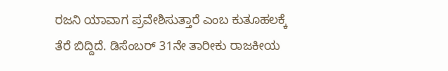ರಜನಿ ಯಾವಾಗ ಪ್ರವೇಶಿಸುತ್ತಾರೆ ಎಂಬ ಕುತೂಹಲಕ್ಕೆ ತೆರೆ ಬಿದ್ದಿದೆ. ಡಿಸೆಂಬರ್ 31ನೇ ತಾರೀಕು ರಾಜಕೀಯ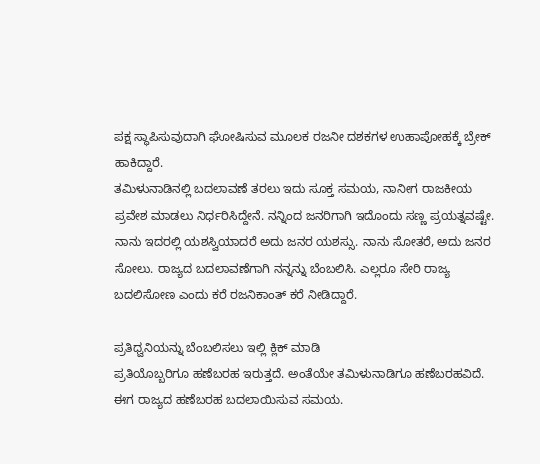ಪಕ್ಷ ಸ್ಥಾಪಿಸುವುದಾಗಿ ಘೋಷಿಸುವ ಮೂಲಕ ರಜನೀ ದಶಕಗಳ ಉಹಾಪೋಹಕ್ಕೆ ಬ್ರೇಕ್ ಹಾಕಿದ್ದಾರೆ.
ತಮಿಳುನಾಡಿನಲ್ಲಿ ಬದಲಾವಣೆ ತರಲು ಇದು ಸೂಕ್ತ ಸಮಯ, ನಾನೀಗ ರಾಜಕೀಯ ಪ್ರವೇಶ ಮಾಡಲು ನಿರ್ಧರಿಸಿದ್ದೇನೆ. ನನ್ನಿಂದ ಜನರಿಗಾಗಿ ಇದೊಂದು ಸಣ್ಣ ಪ್ರಯತ್ನವಷ್ಟೇ. ನಾನು ಇದರಲ್ಲಿ ಯಶಸ್ವಿಯಾದರೆ ಅದು ಜನರ ಯಶಸ್ಸು. ನಾನು ಸೋತರೆ, ಅದು ಜನರ ಸೋಲು. ರಾಜ್ಯದ ಬದಲಾವಣೆಗಾಗಿ ನನ್ನನ್ನು ಬೆಂಬಲಿಸಿ. ಎಲ್ಲರೂ ಸೇರಿ ರಾಜ್ಯ ಬದಲಿಸೋಣ ಎಂದು ಕರೆ ರಜನಿಕಾಂತ್ ಕರೆ ನೀಡಿದ್ದಾರೆ.

ಪ್ರತಿಧ್ವನಿಯನ್ನು ಬೆಂಬಲಿಸಲು ಇಲ್ಲಿ ಕ್ಲಿಕ್ ಮಾಡಿ
ಪ್ರತಿಯೊಬ್ಬರಿಗೂ ಹಣೆಬರಹ ಇರುತ್ತದೆ. ಅಂತೆಯೇ ತಮಿಳುನಾಡಿಗೂ ಹಣೆಬರಹವಿದೆ. ಈಗ ರಾಜ್ಯದ ಹಣೆಬರಹ ಬದಲಾಯಿಸುವ ಸಮಯ.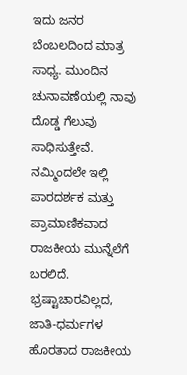ಇದು ಜನರ ಬೆಂಬಲದಿಂದ ಮಾತ್ರ ಸಾಧ್ಯ. ಮುಂದಿನ ಚುನಾವಣೆಯಲ್ಲಿ ನಾವು ದೊಡ್ಡ ಗೆಲುವು ಸಾಧಿಸುತ್ತೇವೆ. ನಮ್ಮಿಂದಲೇ ಇಲ್ಲಿ ಪಾರದರ್ಶಕ ಮತ್ತು ಪ್ರಾಮಾಣಿಕವಾದ ರಾಜಕೀಯ ಮುನ್ನೆಲೆಗೆ ಬರಲಿದೆ. ಭ್ರಷ್ಟಾಚಾರವಿಲ್ಲದ, ಜಾತಿ-ಧರ್ಮಗಳ ಹೊರತಾದ ರಾಜಕೀಯ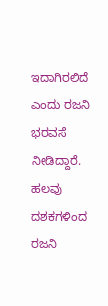ಇದಾಗಿರಲಿದೆ ಎಂದು ರಜನಿ ಭರವಸೆ ನೀಡಿದ್ದಾರೆ.
ಹಲವು ದಶಕಗಳಿಂದ ರಜನಿ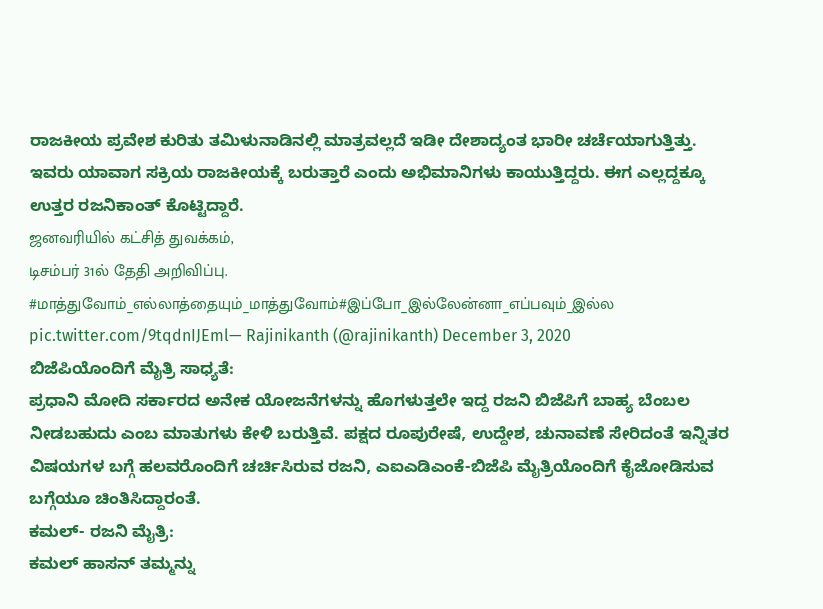ರಾಜಕೀಯ ಪ್ರವೇಶ ಕುರಿತು ತಮಿಳುನಾಡಿನಲ್ಲಿ ಮಾತ್ರವಲ್ಲದೆ ಇಡೀ ದೇಶಾದ್ಯಂತ ಭಾರೀ ಚರ್ಚೆಯಾಗುತ್ತಿತ್ತು. ಇವರು ಯಾವಾಗ ಸಕ್ರಿಯ ರಾಜಕೀಯಕ್ಕೆ ಬರುತ್ತಾರೆ ಎಂದು ಅಭಿಮಾನಿಗಳು ಕಾಯುತ್ತಿದ್ದರು. ಈಗ ಎಲ್ಲದ್ದಕ್ಕೂ ಉತ್ತರ ರಜನಿಕಾಂತ್ ಕೊಟ್ಟಿದ್ದಾರೆ.
ஜனவரியில் கட்சித் துவக்கம்,
டிசம்பர் 31ல் தேதி அறிவிப்பு. #மாத்துவோம்_எல்லாத்தையும்_மாத்துவோம்#இப்போ_இல்லேன்னா_எப்பவும்_இல்ல pic.twitter.com/9tqdnIJEml— Rajinikanth (@rajinikanth) December 3, 2020
ಬಿಜೆಪಿಯೊಂದಿಗೆ ಮೈತ್ರಿ ಸಾಧ್ಯತೆ:
ಪ್ರಧಾನಿ ಮೋದಿ ಸರ್ಕಾರದ ಅನೇಕ ಯೋಜನೆಗಳನ್ನು ಹೊಗಳುತ್ತಲೇ ಇದ್ದ ರಜನಿ ಬಿಜೆಪಿಗೆ ಬಾಹ್ಯ ಬೆಂಬಲ ನೀಡಬಹುದು ಎಂಬ ಮಾತುಗಳು ಕೇಳಿ ಬರುತ್ತಿವೆ. ಪಕ್ಷದ ರೂಪುರೇಷೆ, ಉದ್ದೇಶ, ಚುನಾವಣೆ ಸೇರಿದಂತೆ ಇನ್ನಿತರ ವಿಷಯಗಳ ಬಗ್ಗೆ ಹಲವರೊಂದಿಗೆ ಚರ್ಚಿಸಿರುವ ರಜನಿ, ಎಐಎಡಿಎಂಕೆ-ಬಿಜೆಪಿ ಮೈತ್ರಿಯೊಂದಿಗೆ ಕೈಜೋಡಿಸುವ ಬಗ್ಗೆಯೂ ಚಿಂತಿಸಿದ್ದಾರಂತೆ.
ಕಮಲ್- ರಜನಿ ಮೈತ್ರಿ:
ಕಮಲ್ ಹಾಸನ್ ತಮ್ಮನ್ನು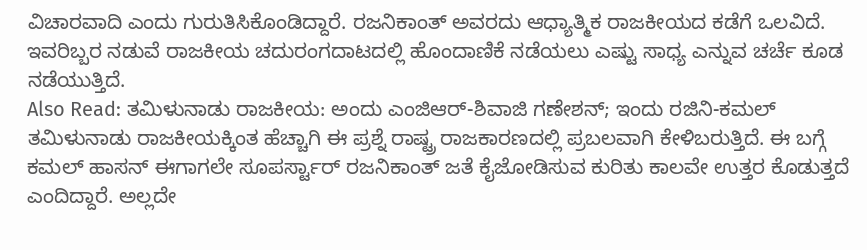ವಿಚಾರವಾದಿ ಎಂದು ಗುರುತಿಸಿಕೊಂಡಿದ್ದಾರೆ. ರಜನಿಕಾಂತ್ ಅವರದು ಆಧ್ಯಾತ್ಮಿಕ ರಾಜಕೀಯದ ಕಡೆಗೆ ಒಲವಿದೆ. ಇವರಿಬ್ಬರ ನಡುವೆ ರಾಜಕೀಯ ಚದುರಂಗದಾಟದಲ್ಲಿ ಹೊಂದಾಣಿಕೆ ನಡೆಯಲು ಎಷ್ಟು ಸಾಧ್ಯ ಎನ್ನುವ ಚರ್ಚೆ ಕೂಡ ನಡೆಯುತ್ತಿದೆ.
Also Read: ತಮಿಳುನಾಡು ರಾಜಕೀಯ: ಅಂದು ಎಂಜಿಆರ್-ಶಿವಾಜಿ ಗಣೇಶನ್; ಇಂದು ರಜಿನಿ-ಕಮಲ್
ತಮಿಳುನಾಡು ರಾಜಕೀಯಕ್ಕಿಂತ ಹೆಚ್ಚಾಗಿ ಈ ಪ್ರಶ್ನೆ ರಾಷ್ಟ್ರ ರಾಜಕಾರಣದಲ್ಲಿ ಪ್ರಬಲವಾಗಿ ಕೇಳಿಬರುತ್ತಿದೆ. ಈ ಬಗ್ಗೆ ಕಮಲ್ ಹಾಸನ್ ಈಗಾಗಲೇ ಸೂಪರ್ಸ್ಟಾರ್ ರಜನಿಕಾಂತ್ ಜತೆ ಕೈಜೋಡಿಸುವ ಕುರಿತು ಕಾಲವೇ ಉತ್ತರ ಕೊಡುತ್ತದೆ ಎಂದಿದ್ದಾರೆ. ಅಲ್ಲದೇ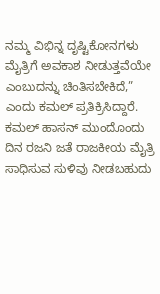ನಮ್ಮ ವಿಭಿನ್ನ ದೃಷ್ಟಿಕೋನಗಳು ಮೈತ್ರಿಗೆ ಅವಕಾಶ ನೀಡುತ್ತವೆಯೇ ಎಂಬುದನ್ನು ಚಿಂತಿಸಬೇಕಿದೆ,” ಎಂದು ಕಮಲ್ ಪ್ರತಿಕ್ರಿಸಿದ್ದಾರೆ.
ಕಮಲ್ ಹಾಸನ್ ಮುಂದೊಂದು ದಿನ ರಜನಿ ಜತೆ ರಾಜಕೀಯ ಮೈತ್ರಿ ಸಾಧಿಸುವ ಸುಳಿವು ನೀಡಬಹುದು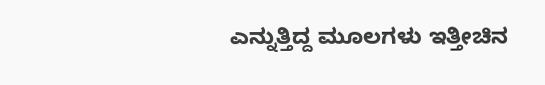ಎನ್ನುತ್ತಿದ್ದ ಮೂಲಗಳು ಇತ್ತೀಚಿನ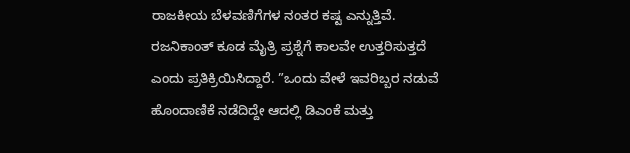ರಾಜಕೀಯ ಬೆಳವಣಿಗೆಗಳ ನಂತರ ಕಷ್ಟ ಎನ್ನುತ್ತಿವೆ. ರಜನಿಕಾಂತ್ ಕೂಡ ಮೈತ್ರಿ ಪ್ರಶ್ನೆಗೆ ಕಾಲವೇ ಉತ್ತರಿಸುತ್ತದೆ ಎಂದು ಪ್ರತಿಕ್ರಿಯಿಸಿದ್ದಾರೆ. ”ಒಂದು ವೇಳೆ ಇವರಿಬ್ಬರ ನಡುವೆ ಹೊಂದಾಣಿಕೆ ನಡೆದಿದ್ದೇ ಆದಲ್ಲಿ ಡಿಎಂಕೆ ಮತ್ತು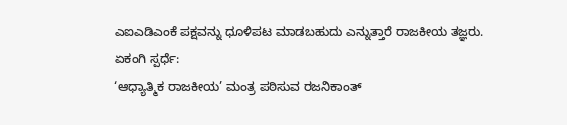ಎಐಎಡಿಎಂಕೆ ಪಕ್ಷವನ್ನು ಧೂಳಿಪಟ ಮಾಡಬಹುದು ಎನ್ನುತ್ತಾರೆ ರಾಜಕೀಯ ತಜ್ಞರು.
ಏಕಂಗಿ ಸ್ಪರ್ಧೆ:
‘ಆಧ್ಯಾತ್ಮಿಕ ರಾಜಕೀಯ’ ಮಂತ್ರ ಪಠಿಸುವ ರಜನಿಕಾಂತ್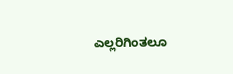ಎಲ್ಲರಿಗಿಂತಲೂ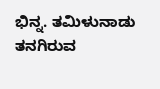ಭಿನ್ನ. ತಮಿಳುನಾಡು ತನಗಿರುವ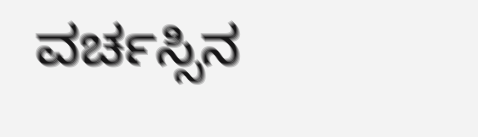ವರ್ಚಸ್ಸಿನ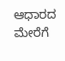ಆಧಾರದ ಮೇರೆಗೆ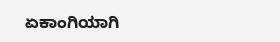ಏಕಾಂಗಿಯಾಗಿ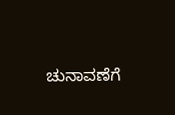ಚುನಾವಣೆಗೆ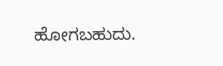ಹೋಗಬಹುದು.